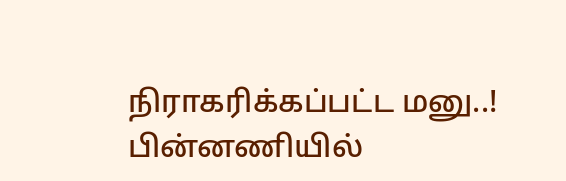நிராகரிக்கப்பட்ட மனு..! பின்னணியில்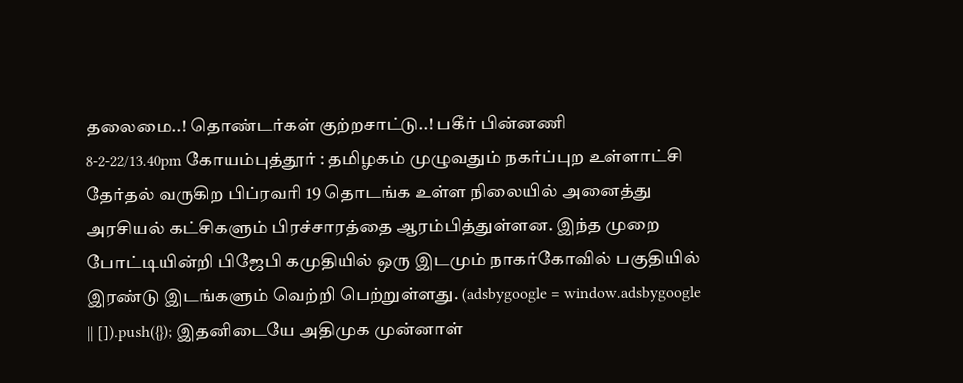தலைமை..! தொண்டர்கள் குற்றசாட்டு..! பகீர் பின்னணி
8-2-22/13.40pm கோயம்புத்தூர் : தமிழகம் முழுவதும் நகர்ப்புற உள்ளாட்சி தேர்தல் வருகிற பிப்ரவரி 19 தொடங்க உள்ள நிலையில் அனைத்து அரசியல் கட்சிகளும் பிரச்சாரத்தை ஆரம்பித்துள்ளன. இந்த முறை போட்டியின்றி பிஜேபி கமுதியில் ஒரு இடமும் நாகர்கோவில் பகுதியில் இரண்டு இடங்களும் வெற்றி பெற்றுள்ளது. (adsbygoogle = window.adsbygoogle || []).push({}); இதனிடையே அதிமுக முன்னாள்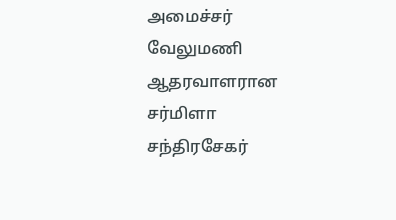அமைச்சர் வேலுமணி ஆதரவாளரான சர்மிளா சந்திரசேகர்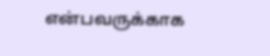என்பவருக்காக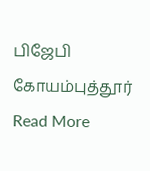பிஜேபி கோயம்புத்தூர்
Read More